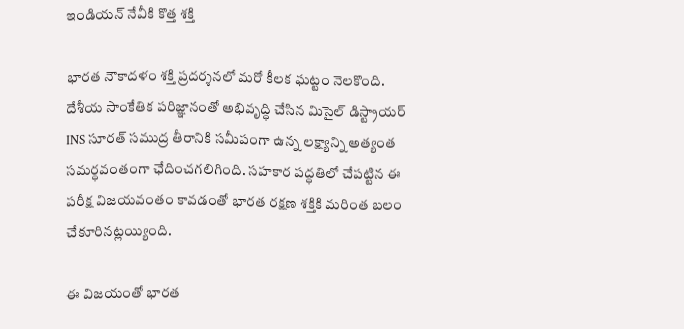ఇండియన్ నేవీకి కొత్త శక్తి

భారత నౌకాదళం శక్తి ప్రదర్శనలో మరో కీలక ఘట్టం నెలకొంది. దేశీయ సాంకేతిక పరిజ్ఞానంతో అభివృద్ధి చేసిన మిసైల్ డిస్ట్రాయర్ INS సూరత్ సముద్ర తీరానికి సమీపంగా ఉన్న లక్ష్యాన్ని అత్యంత సమర్ధవంతంగా ఛేదించగలిగింది. సహకార పద్ధతిలో చేపట్టిన ఈ పరీక్ష విజయవంతం కావడంతో భారత రక్షణ శక్తికి మరింత బలం చేకూరినట్లయ్యింది.

ఈ విజయంతో భారత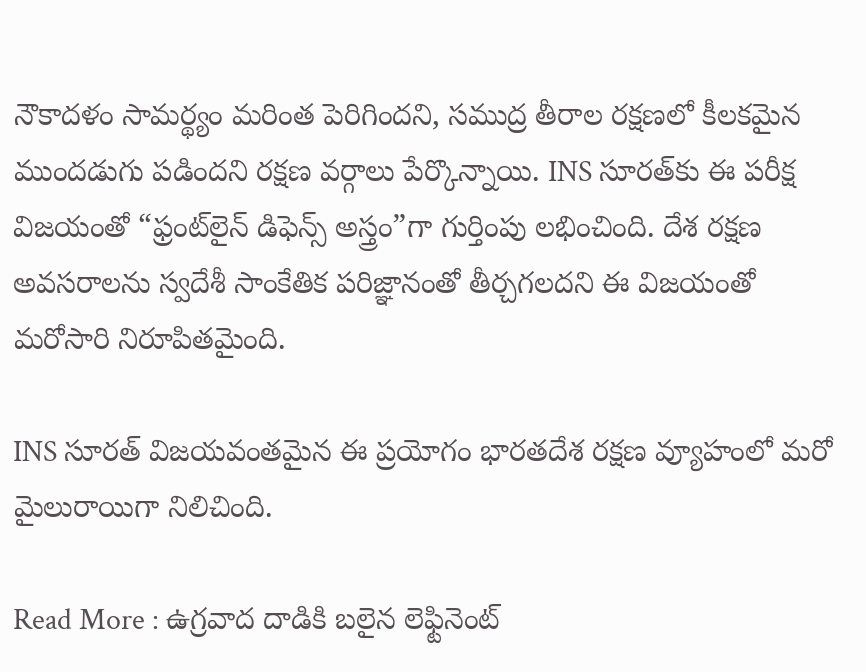నౌకాదళం సామర్థ్యం మరింత పెరిగిందని, సముద్ర తీరాల రక్షణలో కీలకమైన ముందడుగు పడిందని రక్షణ వర్గాలు పేర్కొన్నాయి. INS సూరత్‌కు ఈ పరీక్ష విజయంతో “ఫ్రంట్‌లైన్ డిఫెన్స్ అస్త్రం”గా గుర్తింపు లభించింది. దేశ రక్షణ అవసరాలను స్వదేశీ సాంకేతిక పరిజ్ఞానంతో తీర్చగలదని ఈ విజయంతో మరోసారి నిరూపితమైంది.

INS సూరత్ విజయవంతమైన ఈ ప్రయోగం భారతదేశ రక్షణ వ్యూహంలో మరో మైలురాయిగా నిలిచింది.

Read More : ఉగ్రవాద దాడికి బలైన లెఫ్టినెంట్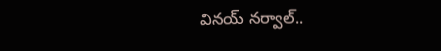వినయ్ నర్వాల్..